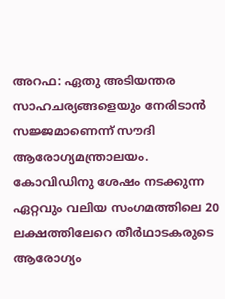അറഫ: ഏതു അടിയന്തര സാഹചര്യങ്ങളെയും നേരിടാൻ സജ്ജമാണെന്ന് സൗദി ആരോഗ്യമന്ത്രാലയം.
കോവിഡിനു ശേഷം നടക്കുന്ന ഏറ്റവും വലിയ സംഗമത്തിലെ 20 ലക്ഷത്തിലേറെ തീർഥാടകരുടെ ആരോഗ്യം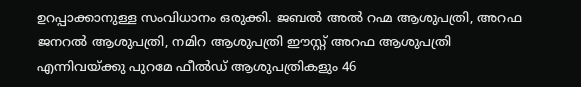ഉറപ്പാക്കാനുള്ള സംവിധാനം ഒരുക്കി. ജബൽ അൽ റഹ്മ ആശുപത്രി, അറഫ ജനറൽ ആശുപത്രി, നമിറ ആശുപത്രി ഈസ്റ്റ് അറഫ ആശുപത്രി എന്നിവയ്ക്കു പുറമേ ഫീൽഡ് ആശുപത്രികളും 46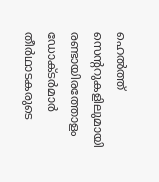ഹെൽത്ത് സെന്ററുകളിലുമായി രണ്ടായിരത്തോളം ഡോക്ടർമാർ തീർഥാടകരുടെ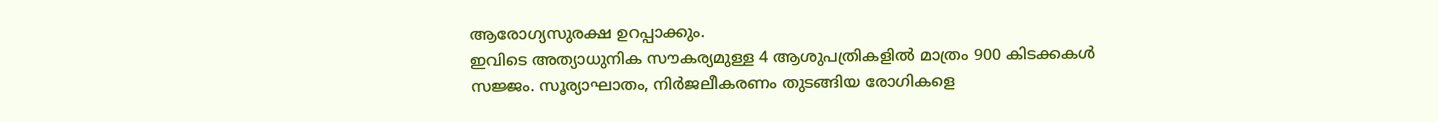ആരോഗ്യസുരക്ഷ ഉറപ്പാക്കും.
ഇവിടെ അത്യാധുനിക സൗകര്യമുള്ള 4 ആശുപത്രികളിൽ മാത്രം 900 കിടക്കകൾ സജ്ജം. സൂര്യാഘാതം, നിർജലീകരണം തുടങ്ങിയ രോഗികളെ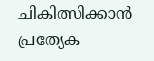ചികിത്സിക്കാൻ പ്രത്യേക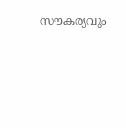സൗകര്യവും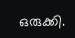ഒരുക്കി.